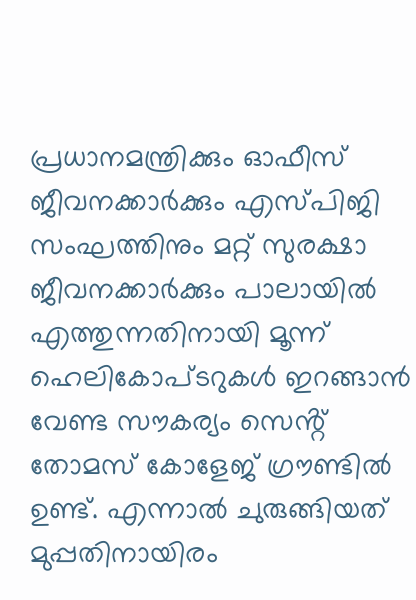പ്രധാനമന്ത്രിക്കും ഓഫീസ് ജീവനക്കാർക്കും എസ്പിജി സംഘത്തിനും മറ്റ് സുരക്ഷാ ജീവനക്കാർക്കും പാലായിൽ എത്തുന്നതിനായി മൂന്ന് ഹെലികോപ്ടറുകൾ ഇറങ്ങാൻ വേണ്ട സൗകര്യം സെൻ്റ് തോമസ് കോളേജ് ഗ്രൗണ്ടിൽ ഉണ്ട്. എന്നാൽ ചുരുങ്ങിയത് മുപ്പതിനായിരം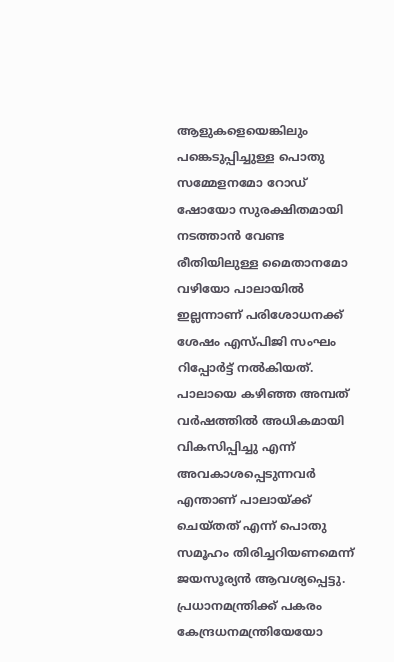ആളുകളെയെങ്കിലും പങ്കെടുപ്പിച്ചുള്ള പൊതു സമ്മേളനമോ റോഡ് ഷോയോ സുരക്ഷിതമായി നടത്താൻ വേണ്ട രീതിയിലുള്ള മൈതാനമോ വഴിയോ പാലായിൽ ഇല്ലന്നാണ് പരിശോധനക്ക് ശേഷം എസ്പിജി സംഘം റിപ്പോർട്ട് നൽകിയത്.
പാലായെ കഴിഞ്ഞ അമ്പത് വർഷത്തിൽ അധികമായി വികസിപ്പിച്ചു എന്ന് അവകാശപ്പെടുന്നവർ എന്താണ് പാലായ്ക്ക് ചെയ്തത് എന്ന് പൊതു സമൂഹം തിരിച്ചറിയണമെന്ന് ജയസൂര്യൻ ആവശ്യപ്പെട്ടു. പ്രധാനമന്ത്രിക്ക് പകരം കേന്ദ്രധനമന്ത്രിയേയോ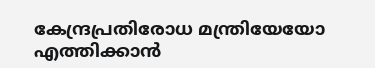കേന്ദ്രപ്രതിരോധ മന്ത്രിയേയോ എത്തിക്കാൻ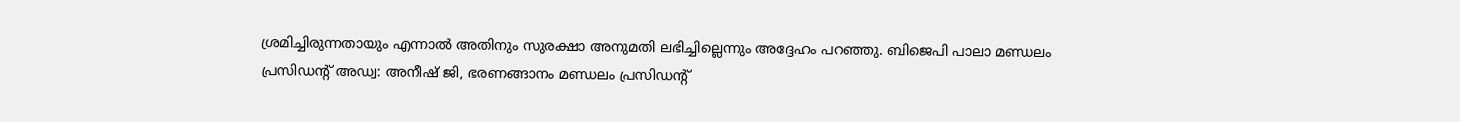ശ്രമിച്ചിരുന്നതായും എന്നാൽ അതിനും സുരക്ഷാ അനുമതി ലഭിച്ചില്ലെന്നും അദ്ദേഹം പറഞ്ഞു. ബിജെപി പാലാ മണ്ഡലം പ്രസിഡൻ്റ് അഡ്വ: അനീഷ് ജി, ഭരണങ്ങാനം മണ്ഡലം പ്രസിഡൻ്റ്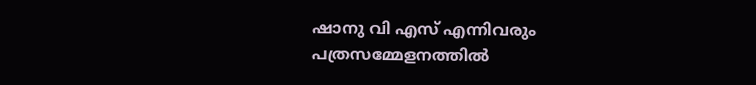ഷാനു വി എസ് എന്നിവരും പത്രസമ്മേളനത്തിൽ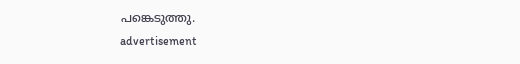പങ്കെടുത്തു.
advertisement